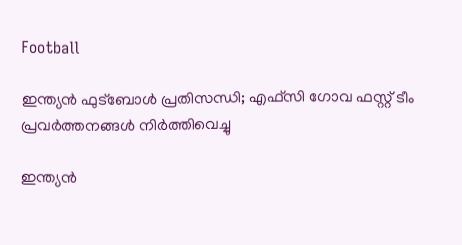Football

ഇന്ത്യന്‍ ഫുട്‌ബോള്‍ പ്രതിസന്ധി; എഫ്സി ഗോവ ഫസ്റ്റ് ടീം പ്രവര്‍ത്തനങ്ങള്‍ നിര്‍ത്തിവെച്ചു

ഇന്ത്യന്‍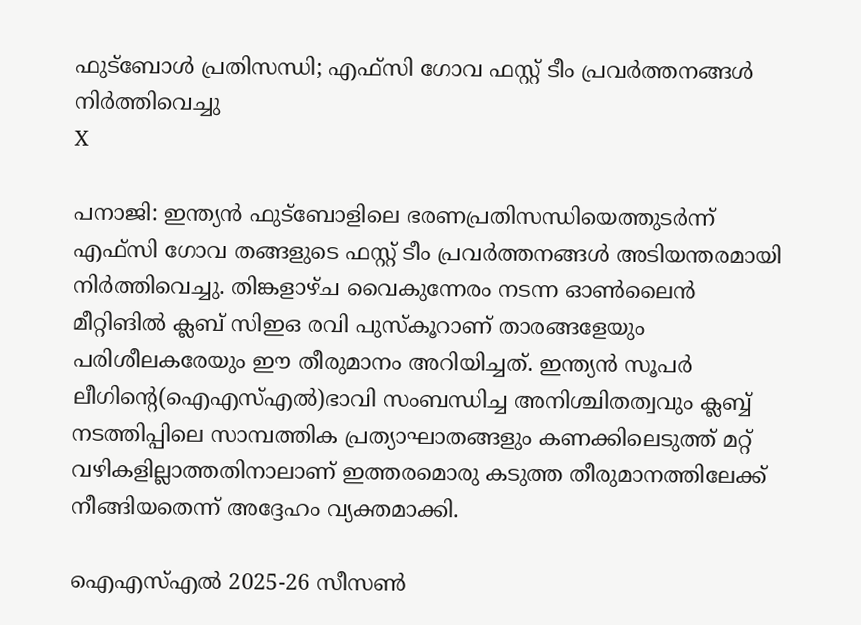ഫുട്‌ബോള്‍ പ്രതിസന്ധി; എഫ്സി ഗോവ ഫസ്റ്റ് ടീം പ്രവര്‍ത്തനങ്ങള്‍ നിര്‍ത്തിവെച്ചു
X

പനാജി: ഇന്ത്യന്‍ ഫുട്‌ബോളിലെ ഭരണപ്രതിസന്ധിയെത്തുടര്‍ന്ന് എഫ്സി ഗോവ തങ്ങളുടെ ഫസ്റ്റ് ടീം പ്രവര്‍ത്തനങ്ങള്‍ അടിയന്തരമായി നിര്‍ത്തിവെച്ചു. തിങ്കളാഴ്ച വൈകുന്നേരം നടന്ന ഓണ്‍ലൈന്‍ മീറ്റിങില്‍ ക്ലബ് സിഇഒ രവി പുസ്‌കൂറാണ് താരങ്ങളേയും പരിശീലകരേയും ഈ തീരുമാനം അറിയിച്ചത്. ഇന്ത്യന്‍ സൂപര്‍ ലീഗിന്റെ(ഐഎസ്എല്‍)ഭാവി സംബന്ധിച്ച അനിശ്ചിതത്വവും ക്ലബ്ബ് നടത്തിപ്പിലെ സാമ്പത്തിക പ്രത്യാഘാതങ്ങളും കണക്കിലെടുത്ത് മറ്റ് വഴികളില്ലാത്തതിനാലാണ് ഇത്തരമൊരു കടുത്ത തീരുമാനത്തിലേക്ക് നീങ്ങിയതെന്ന് അദ്ദേഹം വ്യക്തമാക്കി.

ഐഎസ്എല്‍ 2025-26 സീസണ്‍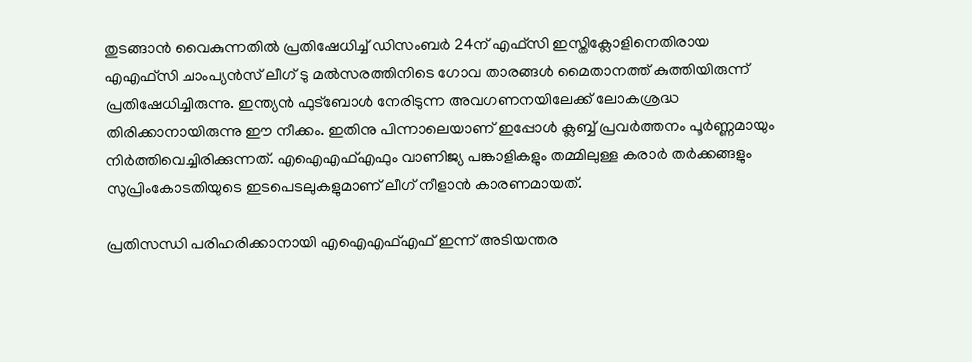തുടങ്ങാന്‍ വൈകുന്നതില്‍ പ്രതിഷേധിച്ച് ഡിസംബര്‍ 24ന് എഫ്സി ഇസ്തിക്ലോളിനെതിരായ എഎഫ്സി ചാംപ്യന്‍സ് ലീഗ് ടു മല്‍സരത്തിനിടെ ഗോവ താരങ്ങള്‍ മൈതാനത്ത് കുത്തിയിരുന്ന് പ്രതിഷേധിച്ചിരുന്നു. ഇന്ത്യന്‍ ഫുട്‌ബോള്‍ നേരിടുന്ന അവഗണനയിലേക്ക് ലോകശ്രദ്ധ തിരിക്കാനായിരുന്നു ഈ നീക്കം. ഇതിനു പിന്നാലെയാണ് ഇപ്പോള്‍ ക്ലബ്ബ് പ്രവര്‍ത്തനം പൂര്‍ണ്ണമായും നിര്‍ത്തിവെച്ചിരിക്കുന്നത്. എഐഎഫ്എഫും വാണിജ്യ പങ്കാളികളും തമ്മിലുള്ള കരാര്‍ തര്‍ക്കങ്ങളും സുപ്രിംകോടതിയുടെ ഇടപെടലുകളുമാണ് ലീഗ് നീളാന്‍ കാരണമായത്.

പ്രതിസന്ധി പരിഹരിക്കാനായി എഐഎഫ്എഫ് ഇന്ന് അടിയന്തര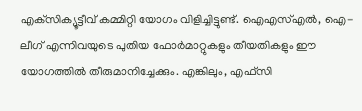എക്‌സിക്യൂട്ടീവ് കമ്മിറ്റി യോഗം വിളിച്ചിട്ടുണ്ട്. ഐഎസ്എല്‍, ഐ-ലീഗ് എന്നിവയുടെ പുതിയ ഫോര്‍മാറ്റുകളും തീയതികളും ഈ യോഗത്തില്‍ തീരുമാനിച്ചേക്കും. എങ്കിലും, എഫ്സി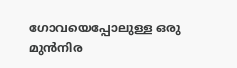ഗോവയെപ്പോലുള്ള ഒരു മുന്‍നിര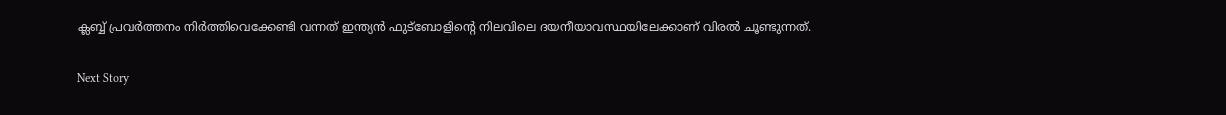ക്ലബ്ബ് പ്രവര്‍ത്തനം നിര്‍ത്തിവെക്കേണ്ടി വന്നത് ഇന്ത്യന്‍ ഫുട്‌ബോളിന്റെ നിലവിലെ ദയനീയാവസ്ഥയിലേക്കാണ് വിരല്‍ ചൂണ്ടുന്നത്.

Next Story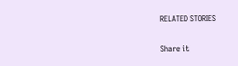RELATED STORIES

Share it